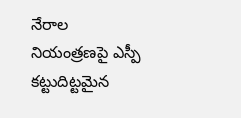నేరాల నియంత్రణపై ఎస్పీ కట్టుదిట్టమైన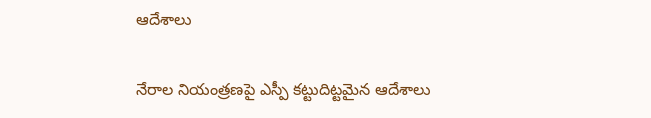ఆదేశాలు

నేరాల నియంత్రణపై ఎస్పీ కట్టుదిట్టమైన ఆదేశాలు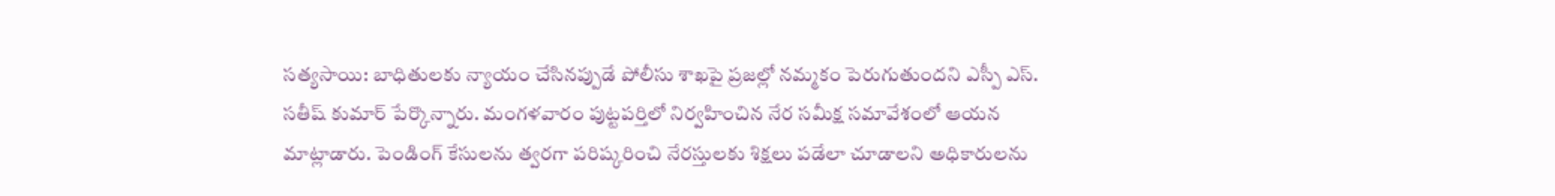సత్యసాయి: బాధితులకు న్యాయం చేసినప్పుడే పోలీసు శాఖపై ప్రజల్లో నమ్మకం పెరుగుతుందని ఎస్పీ ఎస్. సతీష్ కుమార్ పేర్కొన్నారు. మంగళవారం పుట్టపర్తిలో నిర్వహించిన నేర సమీక్ష సమావేశంలో ఆయన మాట్లాడారు. పెండింగ్ కేసులను త్వరగా పరిష్కరించి నేరస్తులకు శిక్షలు పడేలా చూడాలని అధికారులను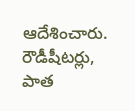ఆదేశించారు. రౌడీషీటర్లు, పాత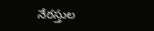నేరస్తుల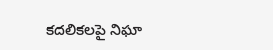కదలికలపై నిఘా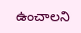ఉంచాలని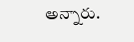అన్నారు.